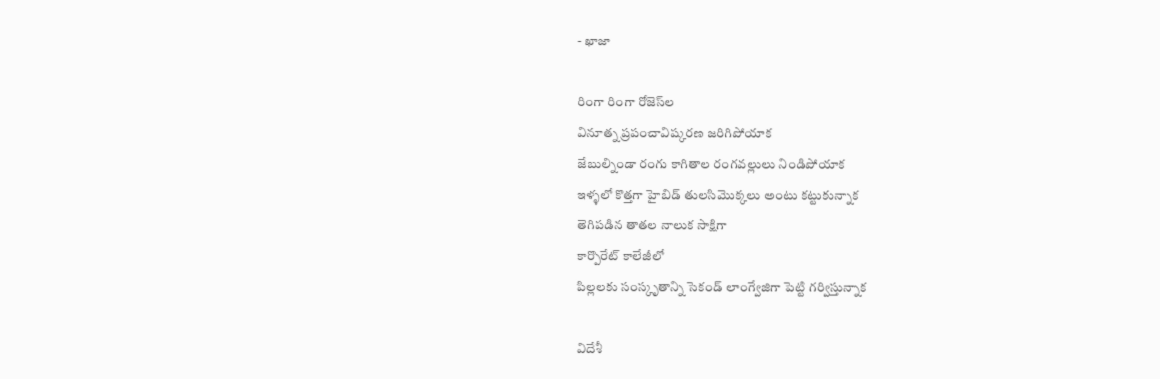- ఖాజా

రింగా రింగా రోజెస్‌ల
వినూత్న ప్రపంచావిష్కరణ జరిగిపోయాక
జేబుల్నిండా రంగు కాగితాల రంగవల్లులు నిండిపోయాక
ఇళ్ళలో కొత్తగా హైబిడ్ తులసిమొక్కలు అంటు కట్టుకున్నాక
తెగిపడిన తాతల నాలుక సాక్షిగా
కార్పొరేట్ కాలేజీలో
పిల్లలకు సంస్కృతాన్ని సెకండ్ లాంగ్వేజిగా పెట్టి గర్విస్తున్నాక

విదేశీ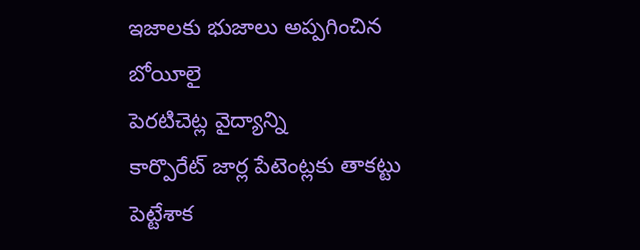ఇజాలకు భుజాలు అప్పగించిన బోయీలై
పెరటిచెట్ల వైద్యాన్ని
కార్పొరేట్ జార్ల పేటెంట్లకు తాకట్టు పెట్టేశాక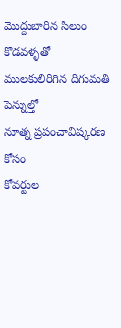మొద్దుబారిన సిలుం కొడవళ్ళతో
ములకులిరిగిన దిగుమతి పెన్నుల్తో
నూత్న ప్రపంచావిష్కరణ కోసం
కోవర్టుల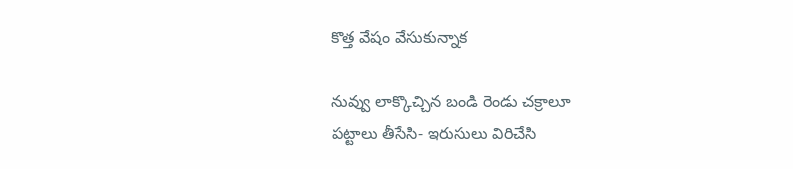కొత్త వేషం వేసుకున్నాక

నువ్వు లాక్కొచ్చిన బండి రెండు చక్రాలూ
పట్టాలు తీసేసి- ఇరుసులు విరిచేసి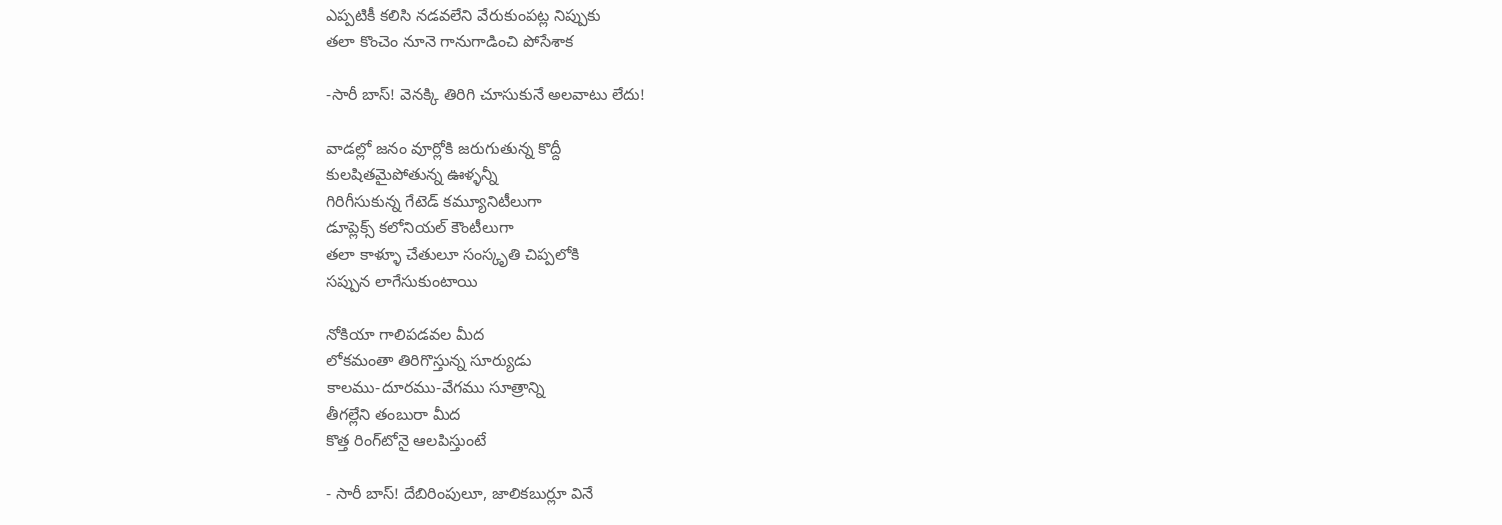ఎప్పటికీ కలిసి నడవలేని వేరుకుంపట్ల నిప్పుకు
తలా కొంచెం నూనె గానుగాడించి పోసేశాక

-సారీ బాస్! వెనక్కి తిరిగి చూసుకునే అలవాటు లేదు!

వాడల్లో జనం వూర్లోకి జరుగుతున్న కొద్దీ
కులషితమైపోతున్న ఊళ్ళన్నీ
గిరిగీసుకున్న గేటెడ్ కమ్యూనిటీలుగా
డూప్లెక్స్ కలోనియల్ కౌంటీలుగా
తలా కాళ్ళూ చేతులూ సంస్కృతి చిప్పలోకి
సప్పున లాగేసుకుంటాయి

నోకియా గాలిపడవల మీద
లోకమంతా తిరిగొస్తున్న సూర్యుడు
కాలము-దూరము-వేగము సూత్రాన్ని
తీగల్లేని తంబురా మీద
కొత్త రింగ్‌టోనై ఆలపిస్తుంటే

- సారీ బాస్! దేబిరింపులూ, జాలికబుర్లూ వినే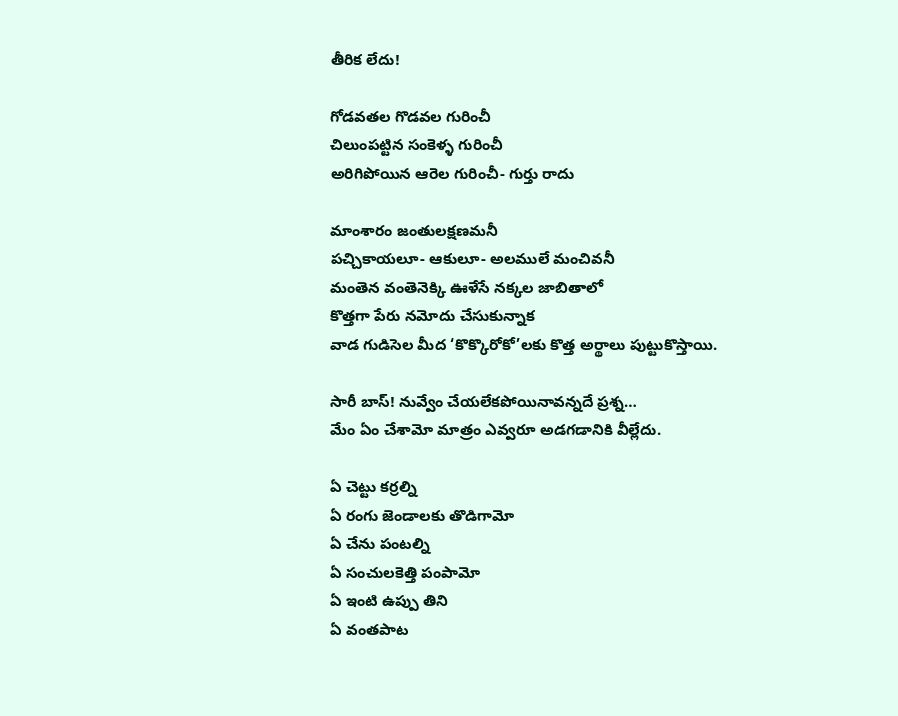తీరిక లేదు!

గోడవతల గొడవల గురించీ
చిలుంపట్టిన సంకెళ్ళ గురించీ
అరిగిపోయిన ఆరెల గురించీ- గుర్తు రాదు

మాంశారం జంతులక్షణమనీ
పచ్చికాయలూ- ఆకులూ- అలములే మంచివనీ
మంతెన వంతెనెక్కి ఊళేసే నక్కల జాబితాలో
కొత్తగా పేరు నమోదు చేసుకున్నాక
వాడ గుడిసెల మీద ‘కొక్కొరోకో’లకు కొత్త అర్థాలు పుట్టుకొస్తాయి.

సారీ బాస్! నువ్వేం చేయలేకపోయినావన్నదే ప్రశ్న…
మేం ఏం చేశామో మాత్రం ఎవ్వరూ అడగడానికి వీల్లేదు.

ఏ చెట్టు కర్రల్ని
ఏ రంగు జెండాలకు తొడిగామో
ఏ చేను పంటల్ని
ఏ సంచులకెత్తి పంపామో
ఏ ఇంటి ఉప్పు తిని
ఏ వంతపాట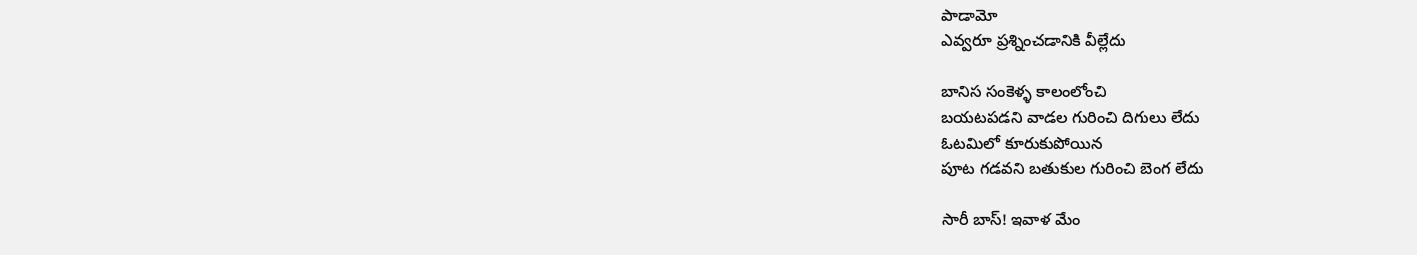పాడామో
ఎవ్వరూ ప్రశ్నించడానికి వీల్లేదు

బానిస సంకెళ్ళ కాలంలోంచి
బయటపడని వాడల గురించి దిగులు లేదు
ఓటమిలో కూరుకుపోయిన
పూట గడవని బతుకుల గురించి బెంగ లేదు

సారీ బాస్! ఇవాళ మేం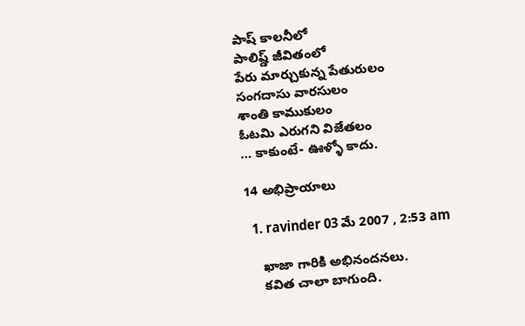పాష్ కాలనీలో
పాలిష్డ్ జీవితంలో
పేరు మార్చుకున్న పేతురులం
సంగదాసు వారసులం
శాంతి కాముకులం
ఓటమి ఎరుగని విజేతలం
… కాకుంటే- ఊళ్ళో కాదు.

14 అభిప్రాయాలు

  1. ravinder 03 మే 2007 , 2:53 am

    ఖాజా గారికి అభినందనలు.
    కవిత చాలా బాగుంది.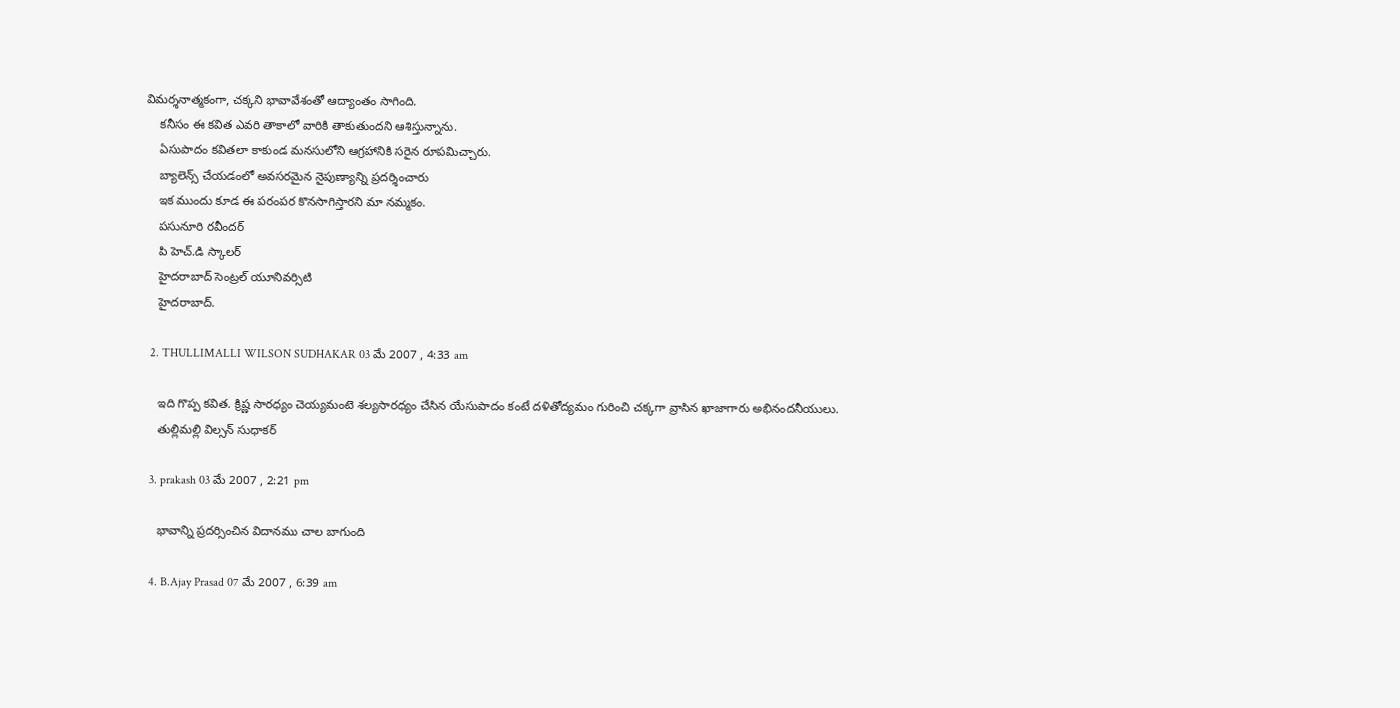విమర్శనాత్మకంగా, చక్కని భావావేశంతో ఆద్యాంతం సాగింది.
    కనీసం ఈ కవిత ఎవరి తాకాలో వారికి తాకుతుందని ఆశిస్తున్నాను.
    ఏసుపాదం కవితలా కాకుండ మనసులోని ఆగ్రహానికి సరైన రూపమిచ్చారు.
    బ్యాలెన్స్ చేయడంలో అవసరమైన నైపుణ్యాన్ని ప్రదర్శించారు
    ఇక ముందు కూడ ఈ పరంపర కొనసాగిస్తారని మా నమ్మకం.
    పసునూరి రవీందర్
    పి హెచ్.డి స్కాలర్
    హైదరాబాద్ సెంట్రల్ యూనివర్సిటి
    హైదరాబాద్.

  2. THULLIMALLI WILSON SUDHAKAR 03 మే 2007 , 4:33 am

    ఇది గొప్ప కవిత. క్రిష్ణ సారధ్యం చెయ్యమంటె శల్యసారధ్యం చేసిన యేసుపాదం కంటే దళితోద్యమం గురించి చక్కగా వ్రాసిన ఖాజాగారు అభినందనీయులు.
    తుల్లిమల్లి విల్సన్ సుధాకర్

  3. prakash 03 మే 2007 , 2:21 pm

    భావాన్ని ప్రదర్సించిన విదానము చాల బాగుంది

  4. B.Ajay Prasad 07 మే 2007 , 6:39 am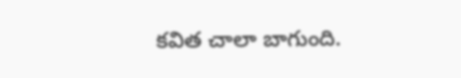కవిత చాలా బాగుంది.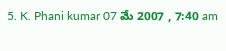5. K. Phani kumar 07 మే 2007 , 7:40 am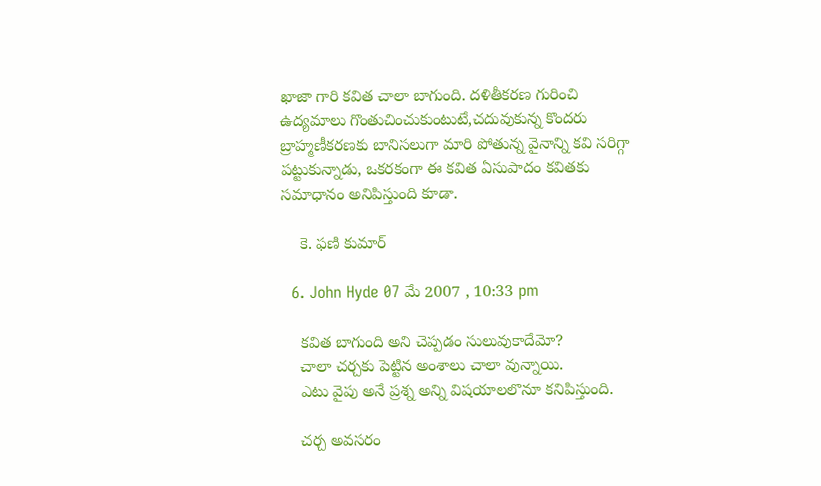ఖాజా గారి కవిత చాలా బాగుంది. దళితీకరణ గురించి ఉద్యమాలు గొంతుచించుకుంటుటే,చదువుకున్న కొందరు బ్రాహ్మణీకరణకు బానిసలుగా మారి పోతున్న వైనాన్ని కవి సరిగ్గా పట్టుకున్నాడు, ఒకరకంగా ఈ కవిత ఏసుపాదం కవితకు సమాధానం అనిపిస్తుంది కూడా.

    కె. ఫణి కుమార్

  6. John Hyde 07 మే 2007 , 10:33 pm

    కవిత బాగుంది అని చెప్పడం సులువుకాదేమో?
    చాలా చర్చకు పెట్టిన అంశాలు చాలా వున్నాయి.
    ఎటు వైపు అనే ప్రశ్న అన్ని విషయాలలొనూ కనిపిస్తుంది.

    చర్చ అవసరం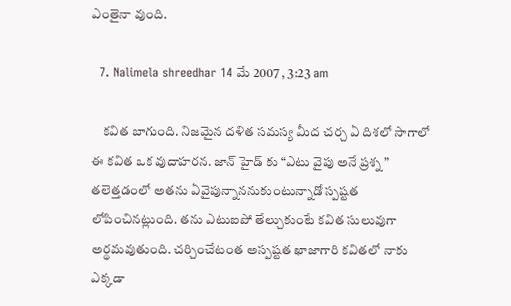ఎంతైనా వుంది.

  7. Nalimela shreedhar 14 మే 2007 , 3:23 am

    కవిత బాగుంది. నిజమైన దళిత సమస్య మీద చర్చ ఏ దిశలో సాగాలో ఈ కవిత ఒక వుదాహరన. జాన్ హైడ్ కు “ఎటు వైపు అనే ప్రశ్న ” తలెత్తడంలో అతను ఏవైపున్నాననుకుంటున్నాడో స్పష్టత లోపించినట్లుంది. తను ఎటుఐపో తేల్చుకుంటే కవిత సులువుగా అర్థమవుతుంది. చర్చించేటంత అస్పష్టత ఖాజాగారి కవితలో నాకు ఎక్కడా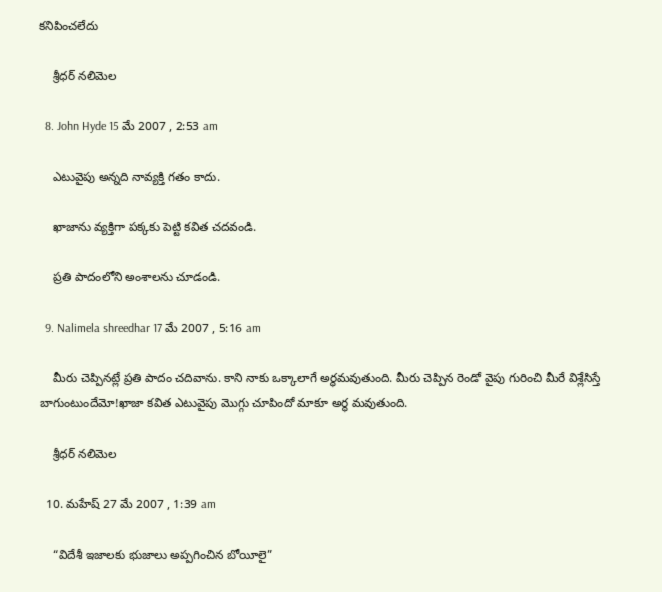కనిపించలేదు

    శ్రీధర్ నలిమెల

  8. John Hyde 15 మే 2007 , 2:53 am

    ఎటువైపు అన్నది నావ్యక్తి గతం కాదు.

    ఖాజాను వ్యక్తిగా పక్కకు పెట్టి కవిత చదవండి.

    ప్రతి పాదంలోని అంశాలను చూడండి.

  9. Nalimela shreedhar 17 మే 2007 , 5:16 am

    మీరు చెప్పినట్లే ప్రతి పాదం చదివాను. కాని నాకు ఒక్కాలాగే అర్థమవుతుంది. మీరు చెప్పిన రెండో వైపు గురించి మీరే విశ్లేసిస్తే బాగుంటుందేమో!ఖాజా కవిత ఎటువైపు మొగ్గు చూపిందో మాకూ అర్థ మవుతుంది.

    శ్రీధర్ నలిమెల

  10. మహేష్ 27 మే 2007 , 1:39 am

    “విదేశీ ఇజాలకు భుజాలు అప్పగించిన బోయీలై”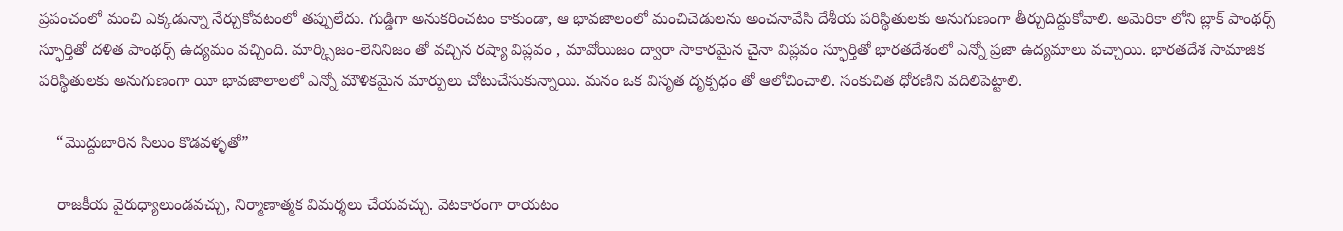ప్రపంచంలో మంచి ఎక్కడున్నా నేర్చుకోవటంలో తప్పులేదు. గుడ్డిగా అనుకరించటం కాకుండా, ఆ భావజాలంలో మంచిచెడులను అంచనావేసి దేశీయ పరిస్థితులకు అనుగుణంగా తీర్చుదిద్దుకోవాలి. అమెరికా లోని బ్లాక్ పాంథర్స్ స్ఫూర్తితో దళిత పాంథర్స్ ఉద్యమం వచ్చింది. మార్క్సిజం-లెనినిజం తో వచ్చిన రష్యా విప్లవం , మావోయిజం ద్వారా సాకారమైన చైనా విప్లవం స్ఫూర్తితో భారతదేశంలో ఎన్నో ప్రజా ఉద్యమాలు వచ్చాయి. భారతదేశ సామాజిక పరిస్థితులకు అనుగుణంగా యీ భావజాలాలలో ఎన్నో మౌళికమైన మార్పులు చోటుచేసుకున్నాయి. మనం ఒక విసృత దృక్పధం తో ఆలోచించాలి. సంకుచిత ధోరణిని వదిలిపెట్టాలి.

    “మొద్దుబారిన సిలుం కొడవళ్ళతో”

    రాజకీయ వైరుధ్యాలుండవచ్చు, నిర్మాణాత్మక విమర్శలు చేయవచ్చు. వెటకారంగా రాయటం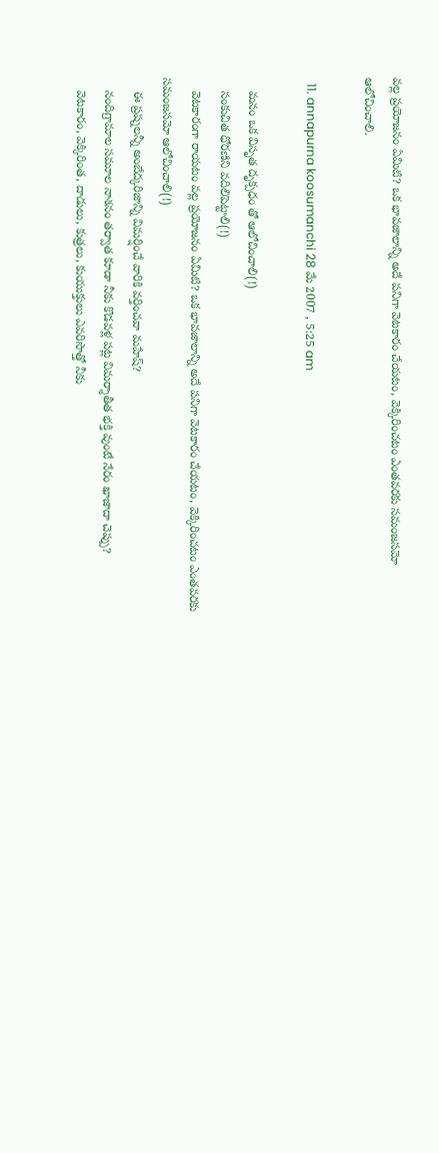వల్ల ప్రయోజనం ఏమిటి? ఒక భావజాలాన్ని అదే పనిగా వెటకారం చేయటం, వెక్కిరించటం ఎంతవరకు సమంజసమో ఆలోచించాలి.

  11. annapurna koosumanchi 28 మే 2007 , 5:25 am

    మనం ఒక విసృత దృక్పధం తో ఆలోచించాలి(!)
    సంకుచిత ధోరణిని వదిలిపెట్టాలి(!)
    వెటకారంగా రాయటం వల్ల ప్రయోజనం ఏమిటి? ఒక భావజాలాన్ని అదే పనిగా వెటకారం చేయటం, వెక్కిరించటం ఎంతవరకు సమంజసమో ఆలోచించాలి(!)
    ఈ ప్రష్నలన్నీ అంబేద్కరిజాన్ని విమర్షించే వారికి వర్తించవా మహేష్?
    నందిగ్రామాల సమూల నాశనం తర్వాత కూడా నీకు కొడవళ్ల పట్ల విమర్శాతీత భక్తి వుంటే నేరం ఖాజాదా చెప్పు?
    వెటకారం, వెక్కిరింత, దాడులు, కుత్రలు, కుయుక్తులు ఎవరిసొత్తో నీకు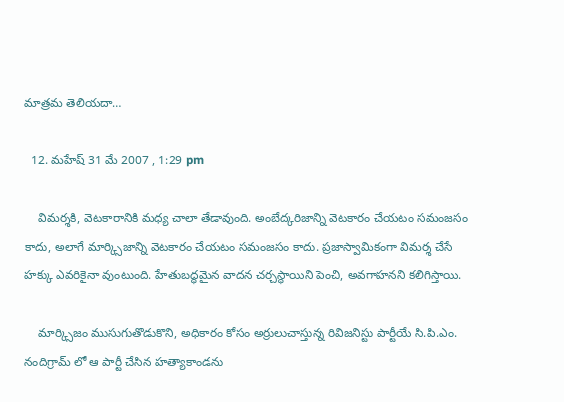మాత్రమ తెలియదా…

  12. మహేష్ 31 మే 2007 , 1:29 pm

    విమర్శకి, వెటకారానికి మధ్య చాలా తేడావుంది. అంబేద్కరిజాన్ని వెటకారం చేయటం సమంజసం కాదు, అలాగే మార్క్సిజాన్ని వెటకారం చేయటం సమంజసం కాదు. ప్రజాస్వామికంగా విమర్శ చేసే హక్కు ఎవరికైనా వుంటుంది. హేతుబద్ధమైన వాదన చర్చస్థాయిని పెంచి, అవగాహనని కలిగిస్తాయి.

    మార్క్సిజం ముసుగుతొడుకొని, అధికారం కోసం అర్రులుచాస్తున్న రివిజనిస్టు పార్టీయే సి.పి.ఎం. నందిగ్రామ్ లో ఆ పార్టీ చేసిన హత్యాకాండను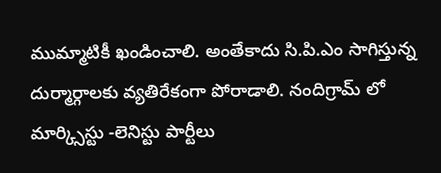ముమ్మాటికీ ఖండించాలి. అంతేకాదు సి.పి.ఎం సాగిస్తున్న దుర్మార్గాలకు వ్యతిరేకంగా పోరాడాలి. నందిగ్రామ్ లో మార్క్సిస్టు -లెనిస్టు పార్టీలు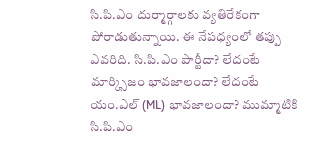సి.పి.ఎం దుర్మార్గాలకు వ్యతిరేకంగా పోరాడుతున్నాయి. ఈ నేపధ్యంలో తప్పు ఎవరిది. సి.పి.ఎం పార్టీదా? లేదంటే మార్క్సిజం భావజాలందా? లేదంటే యం.ఎల్ (ML) భావజాలందా? ముమ్మాటికి సి.పి.ఎం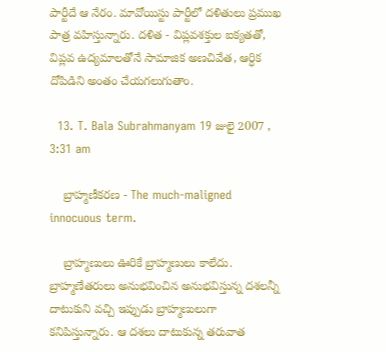పార్టీదే ఆ నేరం. మావోయిస్టు పార్టీలో దళితులు ప్రముఖ పాత్ర వహిస్తున్నారు. దళిత - విప్లవశక్తుల ఐక్యతతో, విప్లవ ఉద్యమాలతోనే సామాజిక అణచివేత, ఆర్ధిక దోపిడిని అంతం చేయగలుగుతాం.

  13. T. Bala Subrahmanyam 19 జులై 2007 , 3:31 am

    బ్రాహ్మణీకరణ - The much-maligned innocuous term.

    బ్రాహ్మణులు ఊరికే బ్రాహ్మణులు కాలేదు. బ్రాహ్మణేతరులు అనుభవించిన అనుభవిస్తున్న దశలన్నీ దాటుకుని వచ్చి ఇప్పుడు బ్రాహ్మణులుగా కనిపిస్తున్నారు. ఆ దశలు దాటుకున్న తరువాత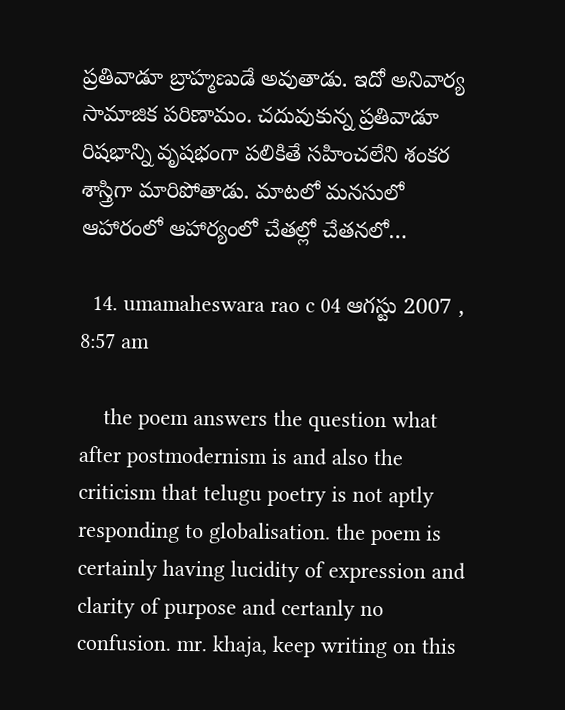ప్రతివాడూ బ్రాహ్మణుడే అవుతాడు. ఇదో అనివార్య సామాజిక పరిణామం. చదువుకున్న ప్రతివాడూ రిషభాన్ని వృషభంగా పలికితే సహించలేని శంకర శాస్త్రిగా మారిపోతాడు. మాటలో మనసులో ఆహారంలో ఆహార్యంలో చేతల్లో చేతనలో…

  14. umamaheswara rao c 04 ఆగస్టు 2007 , 8:57 am

    the poem answers the question what after postmodernism is and also the criticism that telugu poetry is not aptly responding to globalisation. the poem is certainly having lucidity of expression and clarity of purpose and certanly no confusion. mr. khaja, keep writing on this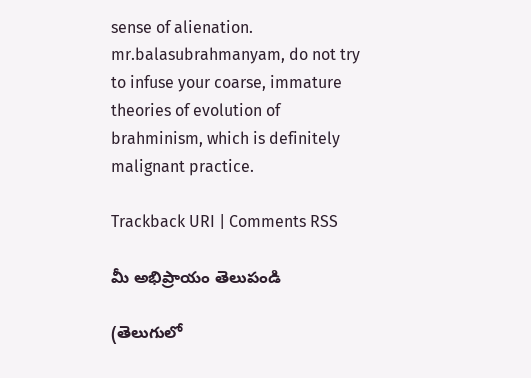sense of alienation. mr.balasubrahmanyam, do not try to infuse your coarse, immature theories of evolution of brahminism, which is definitely malignant practice.

Trackback URI | Comments RSS

మీ అభిప్రాయం తెలుపండి

(తెలుగులో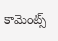కామెంట్స్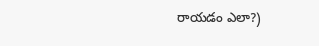రాయడం ఎలా?)